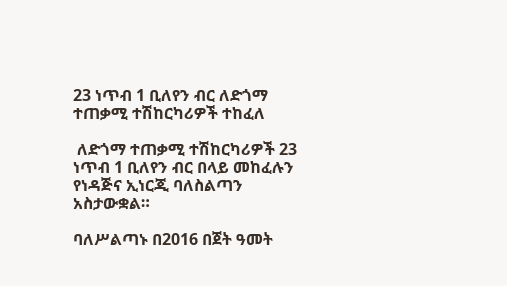23 ነጥብ 1 ቢለየን ብር ለድጎማ ተጠቃሚ ተሽከርካሪዎች ተከፈለ

 ለድጎማ ተጠቃሚ ተሽከርካሪዎች 23 ነጥብ 1 ቢለየን ብር በላይ መከፈሉን የነዳጅና ኢነርጂ ባለስልጣን አስታውቋል።

ባለሥልጣኑ በ2016 በጀት ዓመት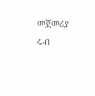መጀመሪያ ሩብ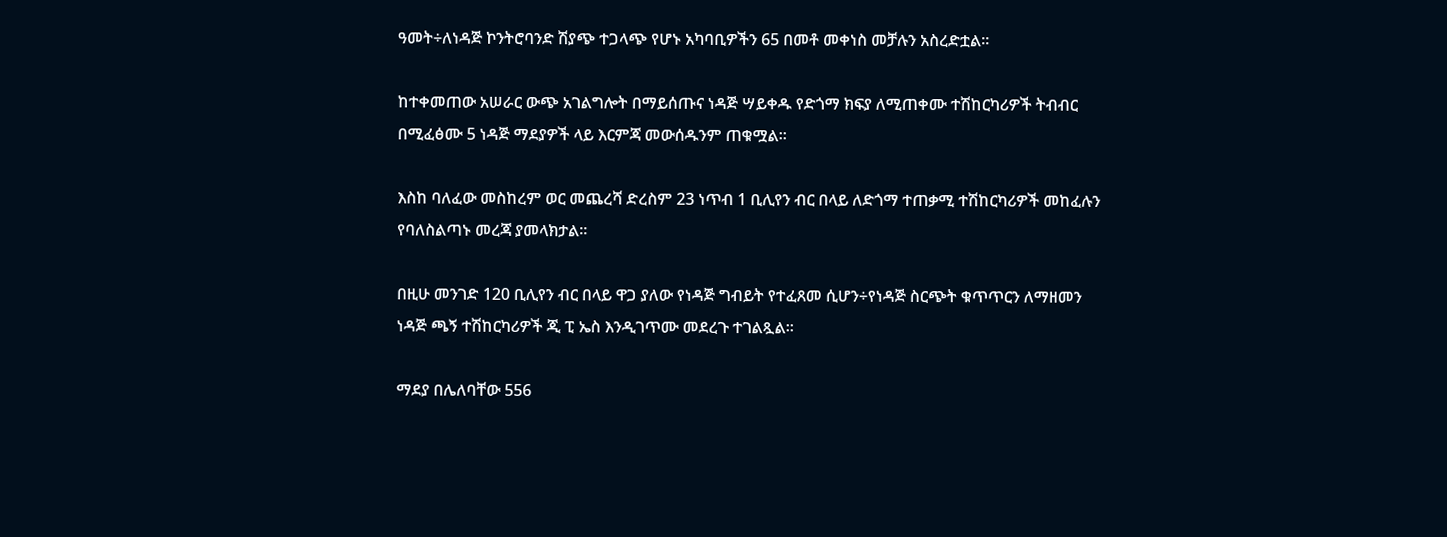ዓመት÷ለነዳጅ ኮንትሮባንድ ሽያጭ ተጋላጭ የሆኑ አካባቢዎችን 65 በመቶ መቀነስ መቻሉን አስረድቷል።

ከተቀመጠው አሠራር ውጭ አገልግሎት በማይሰጡና ነዳጅ ሣይቀዱ የድጎማ ክፍያ ለሚጠቀሙ ተሽከርካሪዎች ትብብር በሚፈፅሙ 5 ነዳጅ ማደያዎች ላይ እርምጃ መውሰዱንም ጠቁሟል።

እስከ ባለፈው መስከረም ወር መጨረሻ ድረስም 23 ነጥብ 1 ቢሊየን ብር በላይ ለድጎማ ተጠቃሚ ተሽከርካሪዎች መከፈሉን የባለስልጣኑ መረጃ ያመላክታል።

በዚሁ መንገድ 120 ቢሊየን ብር በላይ ዋጋ ያለው የነዳጅ ግብይት የተፈጸመ ሲሆን÷የነዳጅ ስርጭት ቁጥጥርን ለማዘመን ነዳጅ ጫኝ ተሽከርካሪዎች ጂ ፒ ኤስ እንዲገጥሙ መደረጉ ተገልጿል።

ማደያ በሌለባቸው 556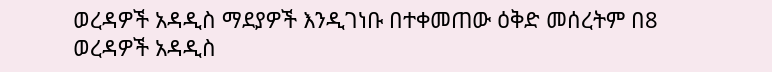ወረዳዎች አዳዲስ ማደያዎች እንዲገነቡ በተቀመጠው ዕቅድ መሰረትም በ8 ወረዳዎች አዳዲስ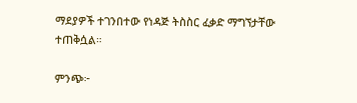ማደያዎች ተገንበተው የነዳጅ ትስስር ፈቃድ ማግኘታቸው ተጠቅሷል።

ምንጭ፦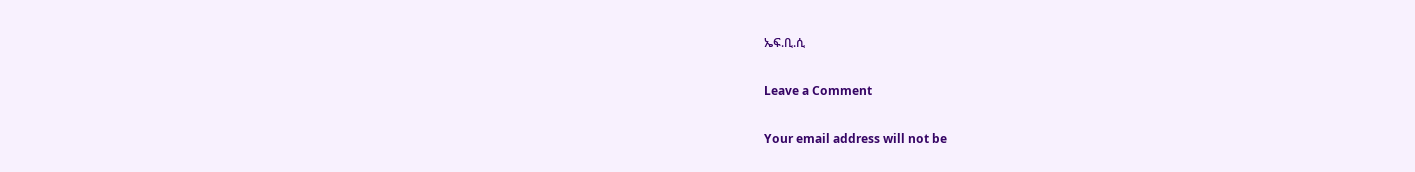ኤፍ.ቢ.ሲ

Leave a Comment

Your email address will not be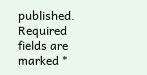published. Required fields are marked *